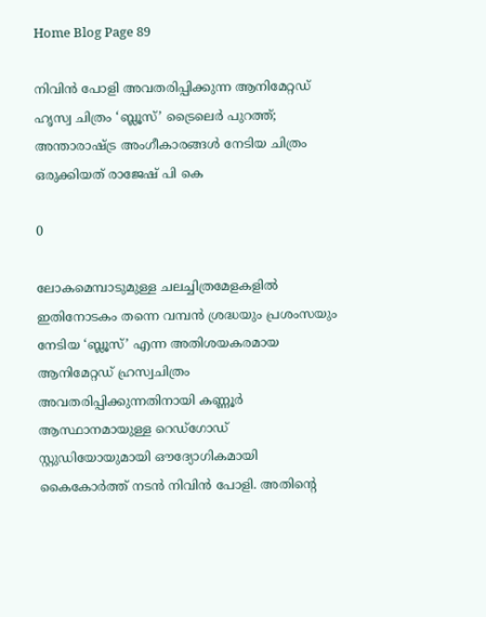Home Blog Page 89

നിവിൻ പോളി അവതരിപ്പിക്കുന്ന ആനിമേറ്റഡ് ഹൃസ്വ ചിത്രം ‘ബ്ലൂസ്’ ട്രൈലെർ പുറത്ത്; അന്താരാഷ്ട്ര അംഗീകാരങ്ങൾ നേടിയ ചിത്രം ഒരുക്കിയത് രാജേഷ് പി കെ

0

ലോകമെമ്പാടുമുള്ള ചലച്ചിത്രമേളകളിൽ ഇതിനോടകം തന്നെ വമ്പൻ ശ്രദ്ധയും പ്രശംസയും നേടിയ ‘ബ്ലൂസ്’ എന്ന അതിശയകരമായ ആനിമേറ്റഡ് ഹ്രസ്വചിത്രം അവതരിപ്പിക്കുന്നതിനായി കണ്ണൂർ ആസ്ഥാനമായുള്ള റെഡ്ഗോഡ് സ്റ്റുഡിയോയുമായി ഔദ്യോഗികമായി കൈകോർത്ത് നടൻ നിവിൻ പോളി. അതിന്റെ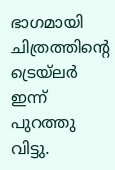ഭാഗമായി ചിത്രത്തിന്റെ ട്രെയ്‌ലർ ഇന്ന് പുറത്തു വിട്ടു.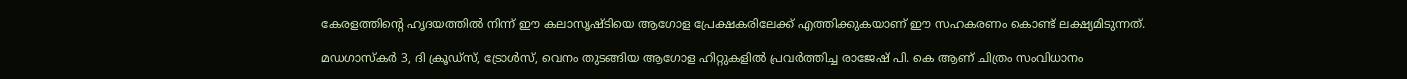കേരളത്തിന്റെ ഹൃദയത്തിൽ നിന്ന് ഈ കലാസൃഷ്ടിയെ ആഗോള പ്രേക്ഷകരിലേക്ക് എത്തിക്കുകയാണ് ഈ സഹകരണം കൊണ്ട് ലക്ഷ്യമിടുന്നത്.

മഡഗാസ്കർ 3, ദി ക്രൂഡ്സ്, ട്രോൾസ്, വെനം തുടങ്ങിയ ആഗോള ഹിറ്റുകളിൽ പ്രവർത്തിച്ച രാജേഷ് പി. കെ ആണ് ചിത്രം സംവിധാനം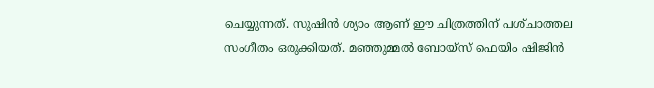ചെയ്യുന്നത്. സുഷിൻ ശ്യാം ആണ് ഈ ചിത്രത്തിന് പശ്‌ചാത്തല സംഗീതം ഒരുക്കിയത്. മഞ്ഞുമ്മൽ ബോയ്സ് ഫെയിം ഷിജിൻ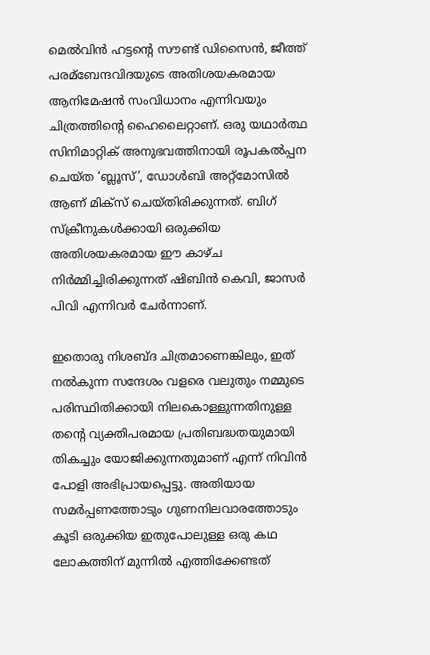മെൽവിൻ ഹട്ടന്റെ സൗണ്ട് ഡിസൈൻ, ജീത്ത് പരമ്ബേന്ദവിദയുടെ അതിശയകരമായ ആനിമേഷൻ സംവിധാനം എന്നിവയും ചിത്രത്തിന്റെ ഹൈലൈറ്റാണ്. ഒരു യഥാർത്ഥ സിനിമാറ്റിക് അനുഭവത്തിനായി രൂപകൽപ്പന ചെയ്ത ‘ബ്ലൂസ്’, ഡോൾബി അറ്റ്മോസിൽ ആണ് മിക്സ് ചെയ്തിരിക്കുന്നത്. ബിഗ് സ്‌ക്രീനുകൾക്കായി ഒരുക്കിയ അതിശയകരമായ ഈ കാഴ്ച നിർമ്മിച്ചിരിക്കുന്നത് ഷിബിൻ കെവി, ജാസർ പിവി എന്നിവർ ചേർന്നാണ്.

ഇതൊരു നിശബ്ദ ചിത്രമാണെങ്കിലും, ഇത് നൽകുന്ന സന്ദേശം വളരെ വലുതും നമ്മുടെ പരിസ്ഥിതിക്കായി നിലകൊള്ളുന്നതിനുള്ള തന്റെ വ്യക്തിപരമായ പ്രതിബദ്ധതയുമായി തികച്ചും യോജിക്കുന്നതുമാണ് എന്ന് നിവിൻ പോളി അഭിപ്രായപ്പെട്ടു. അതിയായ സമർപ്പണത്തോടും ഗുണനിലവാരത്തോടും കൂടി ഒരുക്കിയ ഇതുപോലുള്ള ഒരു കഥ ലോകത്തിന് മുന്നിൽ എത്തിക്കേണ്ടത്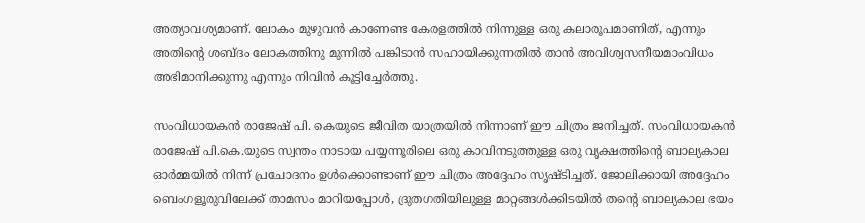അത്യാവശ്യമാണ്. ലോകം മുഴുവൻ കാണേണ്ട കേരളത്തിൽ നിന്നുള്ള ഒരു കലാരൂപമാണിത്, എന്നും അതിന്റെ ശബ്ദം ലോകത്തിനു മുന്നിൽ പങ്കിടാൻ സഹായിക്കുന്നതിൽ താൻ അവിശ്വസനീയമാംവിധം അഭിമാനിക്കുന്നു എന്നും നിവിൻ കൂട്ടിച്ചേർത്തു.

സംവിധായകൻ രാജേഷ് പി. കെയുടെ ജീവിത യാത്രയിൽ നിന്നാണ് ഈ ചിത്രം ജനിച്ചത്. സംവിധായകൻ രാജേഷ് പി.കെ.യുടെ സ്വന്തം നാടായ പയ്യന്നൂരിലെ ഒരു കാവിനടുത്തുള്ള ഒരു വൃക്ഷത്തിന്റെ ബാല്യകാല ഓർമ്മയിൽ നിന്ന് പ്രചോദനം ഉൾക്കൊണ്ടാണ് ഈ ചിത്രം അദ്ദേഹം സൃഷ്ടിച്ചത്. ജോലിക്കായി അദ്ദേഹം ബെംഗളൂരുവിലേക്ക് താമസം മാറിയപ്പോൾ, ദ്രുതഗതിയിലുള്ള മാറ്റങ്ങൾക്കിടയിൽ തന്റെ ബാല്യകാല ഭയം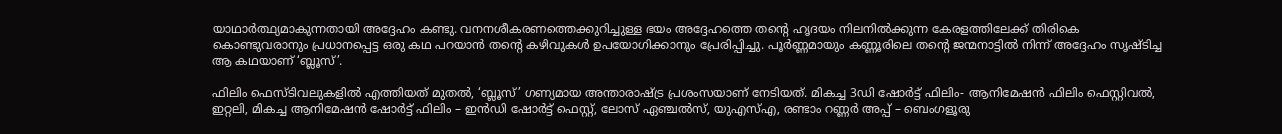യാഥാർത്ഥ്യമാകുന്നതായി അദ്ദേഹം കണ്ടു. വനനശീകരണത്തെക്കുറിച്ചുള്ള ഭയം അദ്ദേഹത്തെ തന്റെ ഹൃദയം നിലനിൽക്കുന്ന കേരളത്തിലേക്ക് തിരികെ കൊണ്ടുവരാനും പ്രധാനപ്പെട്ട ഒരു കഥ പറയാൻ തന്റെ കഴിവുകൾ ഉപയോഗിക്കാനും പ്രേരിപ്പിച്ചു. പൂർണ്ണമായും കണ്ണൂരിലെ തന്റെ ജന്മനാട്ടിൽ നിന്ന് അദ്ദേഹം സൃഷ്ടിച്ച ആ കഥയാണ് ‘ബ്ലൂസ്’.

ഫിലിം ഫെസ്ടിവലുകളിൽ എത്തിയത് മുതൽ, ‘ബ്ലൂസ്’ ഗണ്യമായ അന്താരാഷ്ട്ര പ്രശംസയാണ് നേടിയത്. മികച്ച 3ഡി ഷോർട്ട് ഫിലിം- ആനിമേഷൻ ഫിലിം ഫെസ്റ്റിവൽ, ഇറ്റലി, മികച്ച ആനിമേഷൻ ഷോർട്ട് ഫിലിം – ഇൻഡി ഷോർട്ട് ഫെസ്റ്റ്, ലോസ് ഏഞ്ചൽസ്, യുഎസ്എ, രണ്ടാം റണ്ണർ അപ്പ് – ബെംഗളൂരു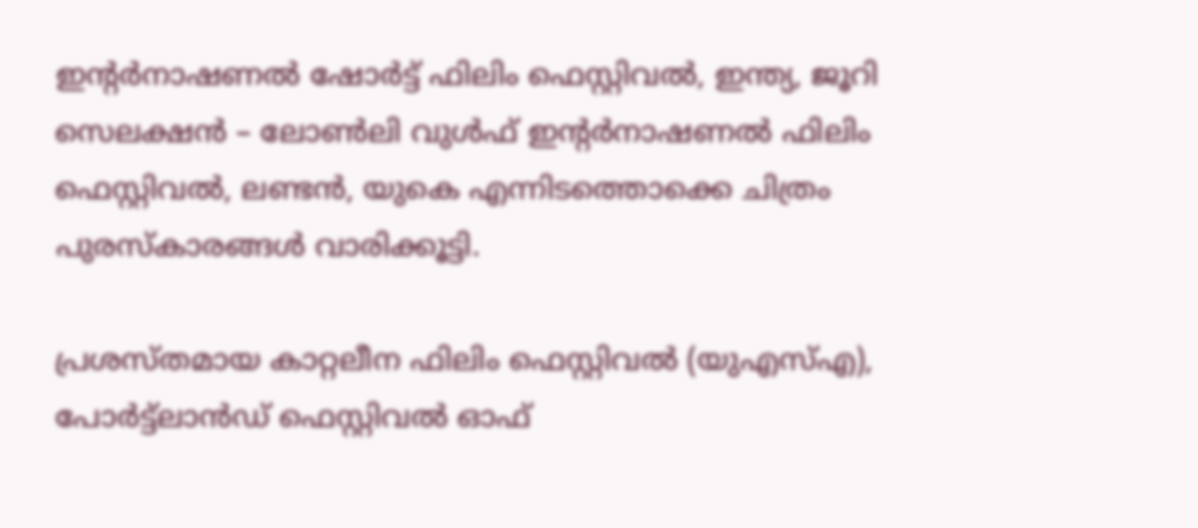ഇന്റർനാഷണൽ ഷോർട്ട് ഫിലിം ഫെസ്റ്റിവൽ, ഇന്ത്യ, ജൂറി സെലക്ഷൻ – ലോൺലി വുൾഫ് ഇന്റർനാഷണൽ ഫിലിം ഫെസ്റ്റിവൽ, ലണ്ടൻ, യുകെ എന്നിടത്തൊക്കെ ചിത്രം പുരസ്‍കാരങ്ങൾ വാരിക്കൂട്ടി.

പ്രശസ്തമായ കാറ്റലീന ഫിലിം ഫെസ്റ്റിവൽ (യുഎസ്എ), പോർട്ട്ലാൻഡ് ഫെസ്റ്റിവൽ ഓഫ്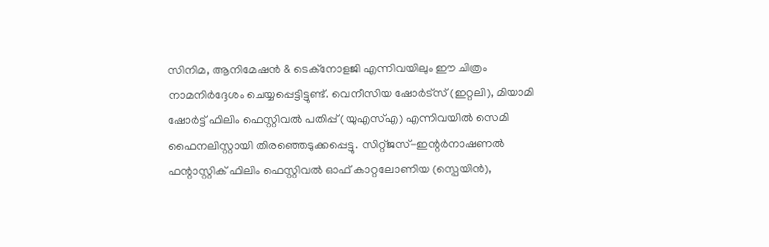സിനിമ, ആനിമേഷൻ & ടെക്നോളജി എന്നിവയിലും ഈ ചിത്രം നാമനിർദ്ദേശം ചെയ്യപ്പെട്ടിട്ടുണ്ട്. വെനീസിയ ഷോർട്സ് (ഇറ്റലി), മിയാമി ഷോർട്ട് ഫിലിം ഫെസ്റ്റിവൽ പതിപ്പ് (യുഎസ്എ) എന്നിവയിൽ സെമി ഫൈനലിസ്റ്റായി തിരഞ്ഞെടുക്കപ്പെട്ടു. സിറ്റ്ജസ്-ഇന്റർനാഷണൽ ഫന്റാസ്റ്റിക് ഫിലിം ഫെസ്റ്റിവൽ ഓഫ് കാറ്റലോണിയ (സ്പെയിൻ),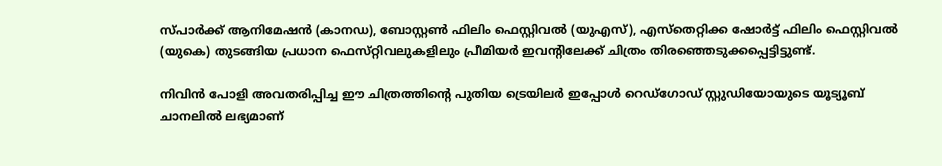സ്പാർക്ക് ആനിമേഷൻ (കാനഡ), ബോസ്റ്റൺ ഫിലിം ഫെസ്റ്റിവൽ (യുഎസ്), എസ്തെറ്റിക്ക ഷോർട്ട് ഫിലിം ഫെസ്റ്റിവൽ (യുകെ) തുടങ്ങിയ പ്രധാന ഫെസ്‌റ്റിവലുകളിലും പ്രീമിയർ ഇവന്റിലേക്ക് ചിത്രം തിരഞ്ഞെടുക്കപ്പെട്ടിട്ടുണ്ട്.

നിവിൻ പോളി അവതരിപ്പിച്ച ഈ ചിത്രത്തിന്റെ പുതിയ ട്രെയിലർ ഇപ്പോൾ റെഡ്ഗോഡ് സ്റ്റുഡിയോയുടെ യൂട്യൂബ് ചാനലിൽ ലഭ്യമാണ്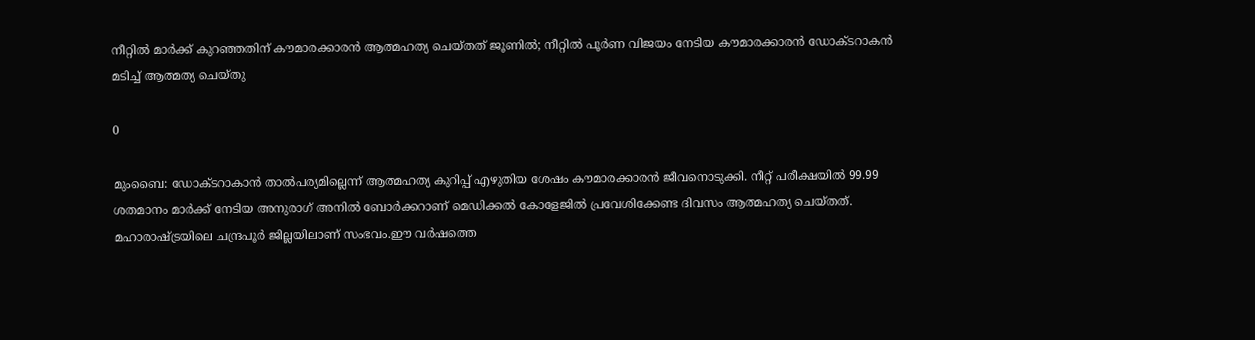നീറ്റിൽ മാർക്ക് കുറഞ്ഞതിന് കൗമാരക്കാരൻ ആത്മഹത്യ ചെയ്തത് ജൂണിൽ; നീറ്റിൽ പൂർണ വിജയം നേടിയ കൗമാരക്കാരൻ ഡോക്ടറാകൻ മടിച്ച് ആത്മത്യ ചെയ്തു

0

മുംബൈ: ഡോക്ടറാകാൻ താൽപര്യമില്ലെന്ന് ആത്മഹത്യ കുറിപ്പ് എഴുതിയ ശേഷം കൗമാരക്കാരൻ ജീവനൊടുക്കി. നീറ്റ് പരീക്ഷയിൽ 99.99 ശതമാനം മാർക്ക് നേടിയ അനുരാഗ് അനിൽ ബോർക്കറാണ് മെഡിക്കൽ കോളേജിൽ പ്രവേശിക്കേണ്ട ദിവസം ആത്മഹത്യ ചെയ്തത്. മഹാരാഷ്ട്രയിലെ ചന്ദ്രപൂർ ജില്ലയിലാണ് സംഭവം.ഈ വർഷത്തെ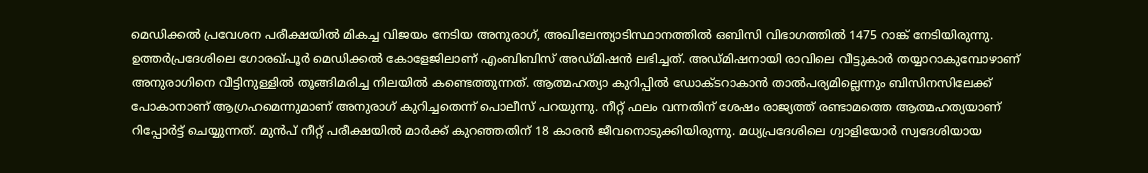മെഡിക്കൽ പ്രവേശന പരീക്ഷയിൽ മികച്ച വിജയം നേടിയ അനുരാഗ്, അഖിലേന്ത്യാടിസ്ഥാനത്തിൽ ഒബിസി വിഭാഗത്തിൽ 1475 റാങ്ക് നേടിയിരുന്നു. ഉത്തർപ്രദേശിലെ ഗോരഖ്പൂര്‍ മെഡിക്കല്‍ കോളേജിലാണ് എംബിബിസ് അഡ്മിഷന്‍ ലഭിച്ചത്. അഡ്മിഷനായി രാവിലെ വീട്ടുകാർ തയ്യാറാകുമ്പോഴാണ് അനുരാഗിനെ വീട്ടിനുള്ളിൽ തൂങ്ങിമരിച്ച നിലയില്‍ കണ്ടെത്തുന്നത്. ആത്മഹത്യാ കുറിപ്പിൽ ഡോക്ടറാകാൻ താൽപര്യമില്ലെന്നും ബിസിനസിലേക്ക് പോകാനാണ് ആഗ്രഹമെന്നുമാണ് അനുരാഗ് കുറിച്ചതെന്ന് പൊലീസ് പറയുന്നു. നീറ്റ് ഫലം വന്നതിന് ശേഷം രാജ്യത്ത് രണ്ടാമത്തെ ആത്മഹത്യയാണ് റിപ്പോർട്ട് ചെയ്യുന്നത്. മുൻപ് നീറ്റ് പരീക്ഷയിൽ മാർക്ക് കുറഞ്ഞതിന് 18 കാരൻ ജീവനൊടുക്കിയിരുന്നു. മധ്യപ്രദേശിലെ ഗ്വാളിയോർ സ്വദേശിയായ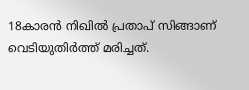18കാരൻ നിഖിൽ പ്രതാപ് സിങ്ങാണ് വെടിയുതിർത്ത് മരിച്ചത്.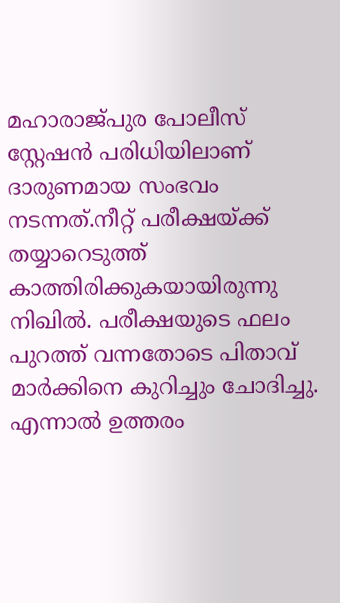മഹാരാജ്പുര പോലീസ് സ്റ്റേഷൻ പരിധിയിലാണ് ദാരുണമായ സംഭവം നടന്നത്.നീറ്റ് പരീക്ഷയ്ക്ക് തയ്യാറെടുത്ത് കാത്തിരിക്കുകയായിരുന്നു നിഖിൽ. പരീക്ഷയുടെ ഫലം പുറത്ത് വന്നതോടെ പിതാവ് മാർക്കിനെ കുറിച്ചും ചോദിച്ചു. എന്നാൽ ഉത്തരം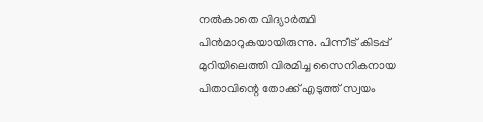നൽകാതെ വിദ്യാർത്ഥി പിൻമാറുകയായിരുന്നു. പിന്നീട് കിടപ്പ് മുറിയിലെത്തി വിരമിച്ച സൈനികനായ പിതാവിന്റെ തോക്ക് എടുത്ത് സ്വയം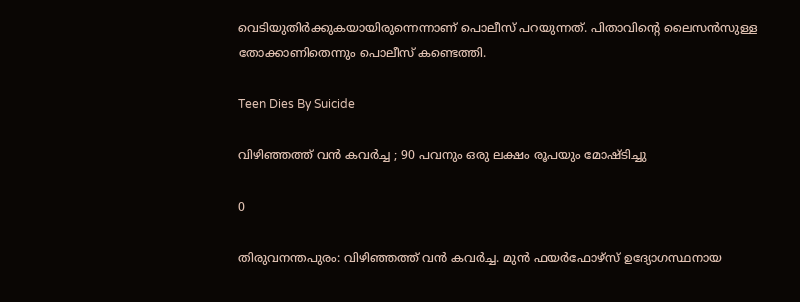വെടിയുതിർക്കുകയായിരുന്നെന്നാണ് പൊലീസ് പറയുന്നത്. പിതാവിന്റെ ലൈസൻസുള്ള തോക്കാണിതെന്നും പൊലീസ് കണ്ടെത്തി.

Teen Dies By Suicide

വിഴിഞ്ഞത്ത് വൻ കവർച്ച ; 90 പവനും ഒരു ലക്ഷം രൂപയും മോഷ്ടിച്ചു

0

തിരുവനന്തപുരം: വിഴിഞ്ഞത്ത് വൻ കവർച്ച. മുൻ ഫയർഫോഴ്സ് ഉദ്യോഗസ്ഥനായ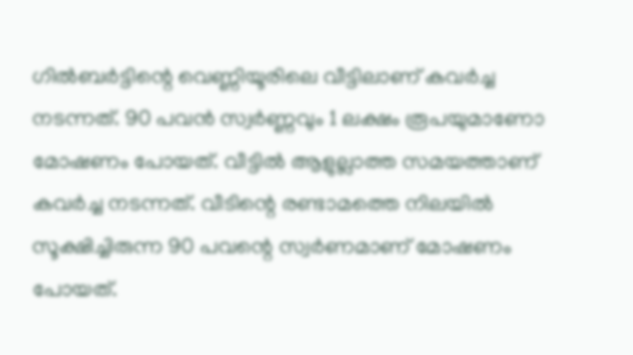ഗിൽബർട്ടിന്റെ വെണ്ണിയൂരിലെ വീട്ടിലാണ് കവർച്ച നടന്നത്. 90 പവൻ സ്വര്‍ണ്ണവും 1 ലക്ഷം രൂപയുമാണോ മോഷണം പോയത്. വീട്ടില്‍ ആളുല്ലാത്ത സമയത്താണ് കവര്‍ച്ച നടന്നത്. വീടിന്റെ രണ്ടാമത്തെ നിലയിൽ സൂക്ഷിച്ചിരുന്ന 90 പവന്റെ സ്വർണമാണ് മോഷണം പോയത്.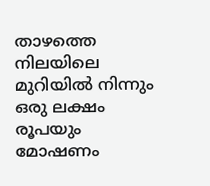താഴത്തെ നിലയിലെ മുറിയിൽ നിന്നും ഒരു ലക്ഷം രൂപയും മോഷണം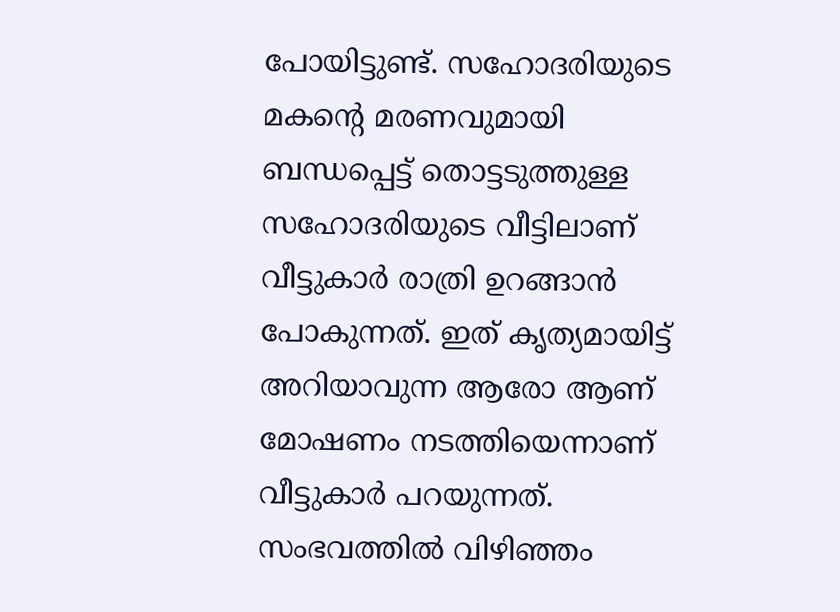പോയിട്ടുണ്ട്. സഹോദരിയുടെ മകന്റെ മരണവുമായി ബന്ധപ്പെട്ട് തൊട്ടടുത്തുള്ള സഹോദരിയുടെ വീട്ടിലാണ് വീട്ടുകാർ രാത്രി ഉറങ്ങാൻ പോകുന്നത്. ഇത് കൃത്യമായിട്ട് അറിയാവുന്ന ആരോ ആണ് മോഷണം നടത്തിയെന്നാണ് വീട്ടുകാർ പറയുന്നത്. സംഭവത്തില്‍ വിഴിഞ്ഞം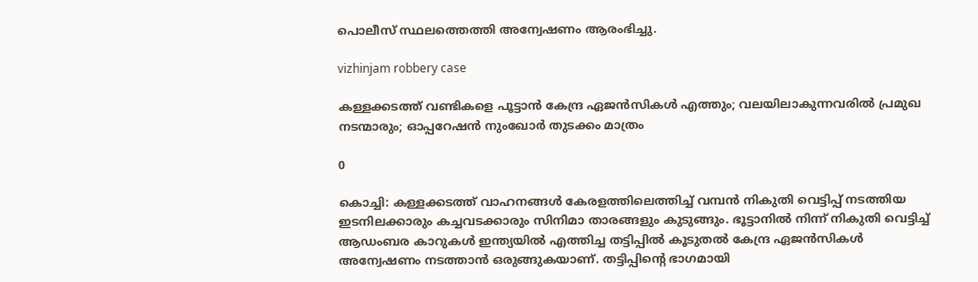പൊലീസ് സ്ഥലത്തെത്തി അന്വേഷണം ആരംഭിച്ചു.

vizhinjam robbery case

കള്ളക്കടത്ത് വണ്ടികളെ പൂട്ടാൻ കേന്ദ്ര ഏജൻസികൾ എത്തും; വലയിലാകുന്നവരിൽ പ്രമുഖ നടന്മാരും; ഓപ്പറേഷൻ നുംഖോർ തുടക്കം മാത്രം

0

കൊച്ചി: കള്ളക്കടത്ത് വാഹനങ്ങൾ കേരളത്തിലെത്തിച്ച് വമ്പൻ നികുതി വെട്ടിപ്പ് നടത്തിയ ഇടനിലക്കാരും കച്ചവടക്കാരും സിനിമാ താരങ്ങളും കുടുങ്ങും. ഭൂട്ടാനിൽ നിന്ന് നികുതി വെട്ടിച്ച് ആഡംബര കാറുകൾ ഇന്ത്യയിൽ എത്തിച്ച തട്ടിപ്പിൽ കൂടുതൽ കേന്ദ്ര ഏജൻസികൾ അന്വേഷണം നടത്താൻ ഒരുങ്ങുകയാണ്. തട്ടിപ്പിന്റെ ഭാഗമായി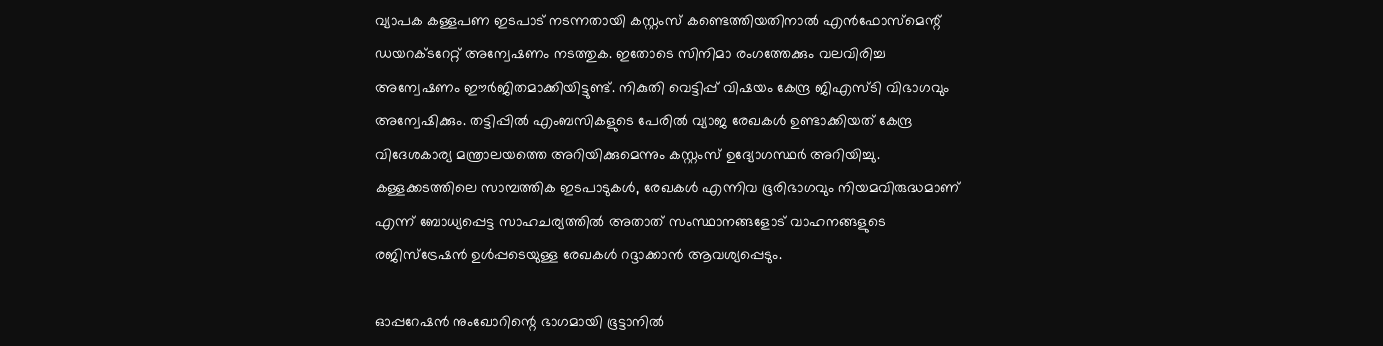വ്യാപക കള്ളപണ ഇടപാട് നടന്നതായി കസ്റ്റംസ് കണ്ടെത്തിയതിനാൽ എൻഫോസ്മെന്റ് ഡയറക്ടറേറ്റ് അന്വേഷണം നടത്തുക. ഇതോടെ സിനിമാ രംഗത്തേക്കും വലവിരിച്ച അന്വേഷണം ഈർജിതമാക്കിയിട്ടുണ്ട്. നികുതി വെട്ടിപ്പ് വിഷയം കേന്ദ്ര ജിഎസ്ടി വിഭാഗവും അന്വേഷിക്കും. തട്ടിപ്പിൽ എംബസികളുടെ പേരിൽ വ്യാജ രേഖകൾ ഉണ്ടാക്കിയത് കേന്ദ്ര വിദേശകാര്യ മന്ത്രാലയത്തെ അറിയിക്കുമെന്നും കസ്റ്റംസ് ഉദ്യോഗസ്ഥർ അറിയിച്ചു. കള്ളക്കടത്തിലെ സാമ്പത്തിക ഇടപാടുകൾ, രേഖകൾ എന്നിവ ഭൂരിഭാഗവും നിയമവിരുദ്ധമാണ് എന്ന് ബോധ്യപ്പെട്ട സാഹചര്യത്തിൽ അതാത് സംസ്ഥാനങ്ങളോട് വാഹനങ്ങളുടെ രജിസ്ട്രേഷൻ ഉൾപ്പടെയുള്ള രേഖകൾ റദ്ദാക്കാൻ ആവശ്യപ്പെടും.

ഓപ്പറേഷൻ നുംഖോറിന്റെ ഭാഗമായി ഭൂട്ടാനിൽ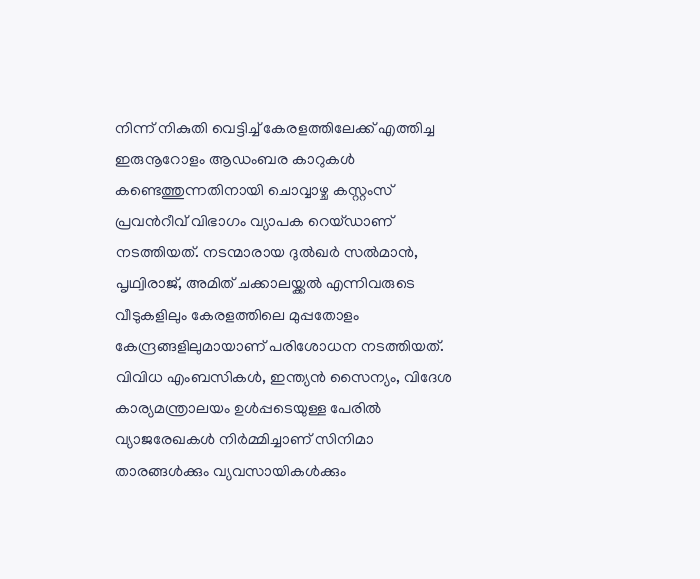നിന്ന് നികുതി വെട്ടിച്ച് കേരളത്തിലേക്ക് എത്തിച്ച ഇരുനൂറോളം ആഡംബര കാറുകൾ കണ്ടെത്തുന്നതിനായി ചൊവ്വാഴ്ച കസ്റ്റംസ് പ്രവൻറീവ് വിഭാഗം വ്യാപക റെയ്ഡാണ് നടത്തിയത്. നടന്മാരായ ദുൽഖർ സ‌ൽമാൻ, പൃഥ്വിരാജ്, അമിത് ചക്കാലയ്ക്കൽ എന്നിവരുടെ വീടുകളിലും കേരളത്തിലെ മുപ്പതോളം കേന്ദ്രങ്ങളിലുമായാണ് പരിശോധന നടത്തിയത്. വിവിധ എംബസികൾ, ഇന്ത്യൻ സൈന്യം, വിദേശ കാര്യമന്ത്രാലയം ഉൾപ്പടെയുള്ള പേരിൽ വ്യാജരേഖകൾ നിർമ്മിച്ചാണ് സിനിമാ താരങ്ങൾക്കും വ്യവസായികൾക്കും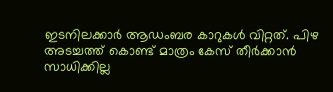ഇടനിലക്കാർ ആ‍ഡംബര കാറുകൾ വിറ്റത്. പിഴ അടച്ചത്ത് കൊണ്ട് മാത്രം കേസ് തീർക്കാൻ സാധിക്കില്ല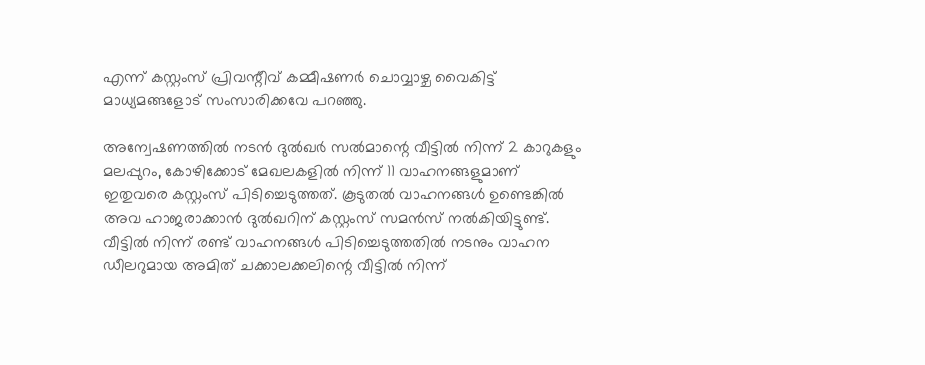എന്ന് കസ്റ്റംസ് പ്രിവന്റീവ് കമ്മീഷണർ ചൊവ്വാഴ്ച വൈകിട്ട് മാധ്യമങ്ങളോട് സംസാരിക്കവേ പറഞ്ഞു.

അന്വേഷണത്തിൽ നടൻ ദുൽഖർ സൽമാന്റെ വീട്ടിൽ നിന്ന് 2 കാറുകളും മലപ്പുറം, കോഴിക്കോട് മേഖലകളിൽ നിന്ന് 11 വാഹനങ്ങളുമാണ് ഇതുവരെ കസ്റ്റംസ് പിടിച്ചെടുത്തത്. കൂടുതൽ വാഹനങ്ങൾ ഉണ്ടെങ്കിൽ അവ ഹാജരാക്കാൻ ദുൽഖറിന് കസ്റ്റംസ് സമൻസ് നൽകിയിട്ടുണ്ട്. വീട്ടിൽ നിന്ന് രണ്ട് വാഹനങ്ങൾ പിടിച്ചെടുത്തതിൽ നടനും വാഹന ഡീലറുമായ അമിത് ചക്കാലക്കലിന്റെ വീട്ടിൽ നിന്ന്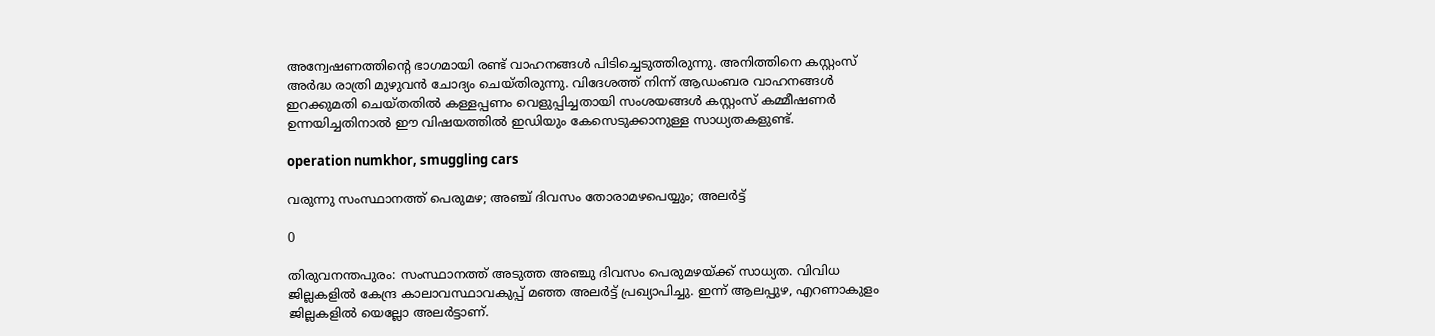അന്വേഷണത്തിന്റെ ഭാഗമായി രണ്ട് വാഹനങ്ങൾ പിടിച്ചെടുത്തിരുന്നു. അനിത്തിനെ കസ്റ്റംസ് അർദ്ധ രാത്രി മുഴുവൻ ചോദ്യം ചെയ്തിരുന്നു. വിദേശത്ത് നിന്ന് ആഡംബര വാഹനങ്ങൾ ഇറക്കുമതി ചെയ്തതിൽ കള്ളപ്പണം വെളുപ്പിച്ചതായി സംശയങ്ങൾ കസ്റ്റംസ് കമ്മീഷണർ ഉന്നയിച്ചതിനാൽ ഈ വിഷയത്തിൽ ഇഡിയും കേസെടുക്കാനുള്ള സാധ്യതകളുണ്ട്.

operation numkhor, smuggling cars

വരുന്നു സംസ്ഥാനത്ത് പെരുമഴ; അഞ്ച് ദിവസം തോരാമഴപെയ്യും; അലർട്ട്

0

തിരുവനന്തപുരം: സംസ്ഥാനത്ത് അടുത്ത അഞ്ചു ദിവസം പെരുമഴയ്ക്ക് സാധ്യത. വിവിധ ജില്ലകളിൽ കേന്ദ്ര കാലാവസ്ഥാവകുപ്പ് മഞ്ഞ അലർട്ട് പ്രഖ്യാപിച്ചു. ഇന്ന് ആലപ്പുഴ, എറണാകുളം ജില്ലകളിൽ യെല്ലോ അലർട്ടാണ്.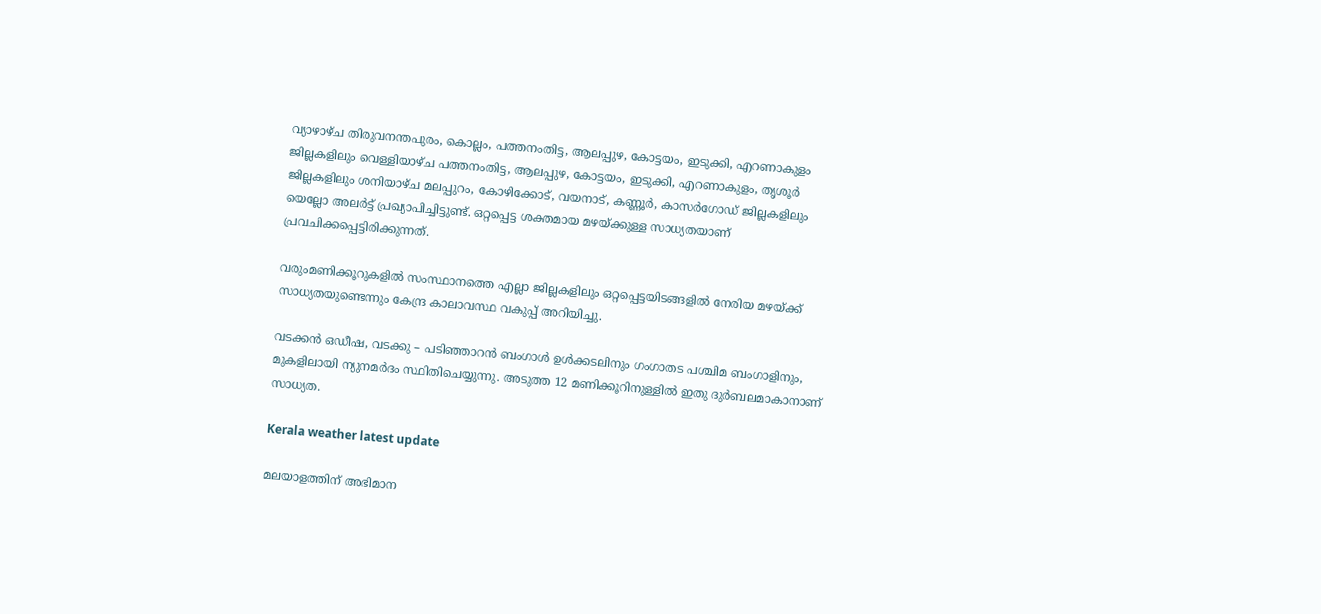വ്യാഴാഴ്ച തിരുവനന്തപുരം, കൊല്ലം, പത്തനംതിട്ട, ആലപ്പുഴ, കോട്ടയം, ഇടുക്കി, എറണാകുളം ജില്ലകളിലും വെള്ളിയാഴ്ച പത്തനംതിട്ട, ആലപ്പുഴ, കോട്ടയം, ഇടുക്കി, എറണാകുളം, തൃശൂർ ജില്ലകളിലും ശനിയാഴ്ച മലപ്പുറം, കോഴിക്കോട്, വയനാട്, കണ്ണൂർ, കാസർഗോഡ് ജില്ലകളിലും യെല്ലോ അലർട്ട് പ്രഖ്യാപിച്ചിട്ടുണ്ട്. ഒറ്റപ്പെട്ട ശക്തമായ മഴയ്ക്കുള്ള സാധ്യതയാണ് പ്രവചിക്കപ്പെട്ടിരിക്കുന്നത്.

വരുംമണിക്കൂറുകളിൽ സംസ്ഥാനത്തെ എല്ലാ ജില്ലകളിലും ഒറ്റപ്പെട്ടയിടങ്ങളിൽ നേരിയ മഴയ്ക്ക് സാധ്യതയുണ്ടെന്നും കേന്ദ്ര കാലാവസ്ഥ വകുപ്പ് അറിയിച്ചു.

വടക്കൻ ഒഡീഷ, വടക്കു – പടിഞ്ഞാറൻ ബംഗാൾ ഉൾക്കടലിനും ഗംഗാതട പശ്ചിമ ബംഗാളിനും, മുകളിലായി ന്യുനമർദം സ്ഥിതിചെയ്യുന്നു. അടുത്ത 12 മണിക്കൂറിനുള്ളിൽ ഇതു ദുർബലമാകാനാണ് സാധ്യത.

Kerala weather latest update

മലയാളത്തിന് അഭിമാന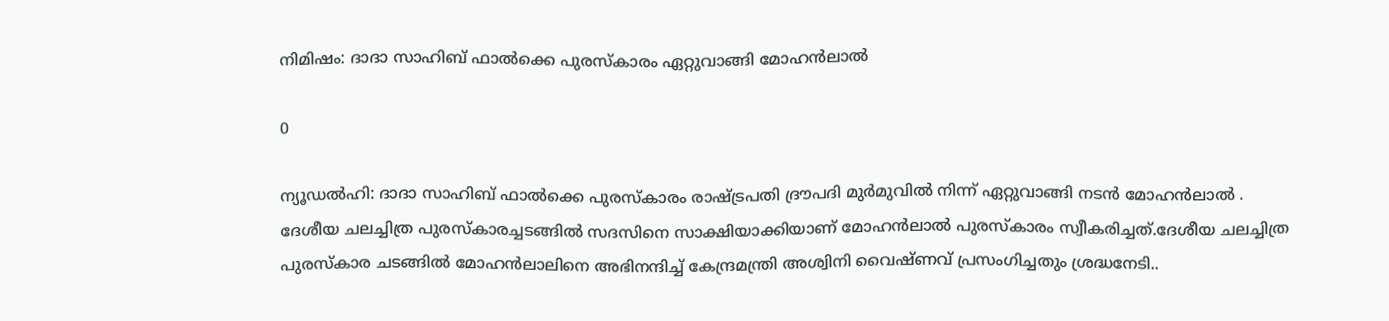നിമിഷം: ദാദാ സാഹിബ് ഫാൽക്കെ പുരസ്കാരം ഏറ്റുവാങ്ങി മോഹൻലാൽ

0

ന്യൂഡൽഹി: ദാദാ സാഹിബ് ഫാൽക്കെ പുരസ്കാരം രാഷ്ട്രപതി ദ്രൗപദി മുർമുവിൽ നിന്ന് ഏറ്റുവാങ്ങി നടൻ മോഹൻലാൽ . ദേശീയ ചലച്ചിത്ര പുരസ്‌കാരച്ചടങ്ങിൽ സദസിനെ സാക്ഷിയാക്കിയാണ് മോഹൻലാൽ പുരസ്കാരം സ്വീകരിച്ചത്.ദേശീയ ചലച്ചിത്ര പുരസ്കാര ചടങ്ങിൽ മോഹൻലാലിനെ അഭിനന്ദിച്ച് കേന്ദ്രമന്ത്രി അശ്വിനി വൈഷ്ണവ് പ്രസംഗിച്ചതും ശ്രദ്ധനേടി..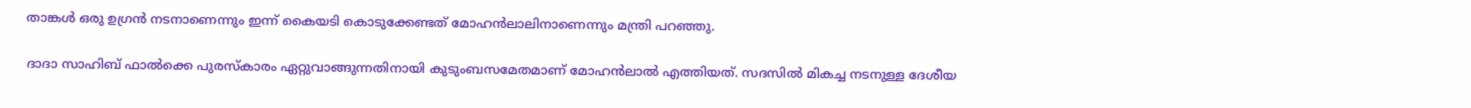താങ്കൾ ഒരു ഉഗ്രൻ നടനാണെന്നും ഇന്ന് കൈയടി കൊടുക്കേണ്ടത് മോഹൻലാലിനാണെന്നും മന്ത്രി പറഞ്ഞു.

ദാദാ സാഹിബ് ഫാൽക്കെ പുരസ്കാരം ഏറ്റുവാങ്ങുന്നതിനായി കുടുംബസമേതമാണ് മോഹൻലാൽ എത്തിയത്. സദസിൽ മികച്ച നടനുള്ള ദേശീയ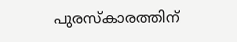പുരസ്കാരത്തിന്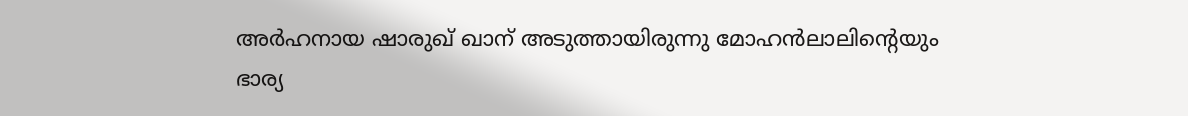അർഹനായ ഷാരുഖ് ഖാന് അടുത്തായിരുന്നു മോഹൻലാലിന്‍റെയും ഭാര്യ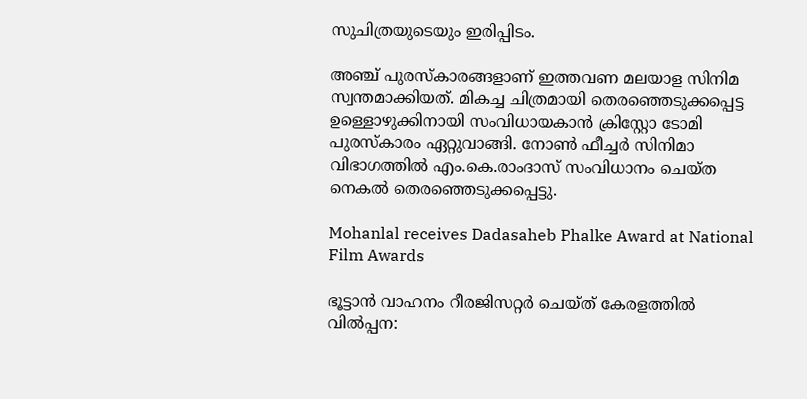സുചിത്രയുടെയും ഇരിപ്പിടം.

അഞ്ച് പുരസ്‌കാരങ്ങളാണ് ഇത്തവണ മലയാള സിനിമ സ്വന്തമാക്കിയത്. മികച്ച ചിത്രമായി തെരഞ്ഞെടുക്കപ്പെട്ട ഉള്ളൊഴുക്കിനായി സംവിധായകാൻ ക്രിസ്റ്റോ ടോമി പുരസ്കാരം ഏറ്റുവാങ്ങി. നോണ്‍ ഫീച്ചര്‍ സിനിമാ വിഭാഗത്തില്‍ എം.കെ.രാംദാസ് സംവിധാനം ചെയ്ത നെകല്‍ തെരഞ്ഞെടുക്കപ്പെട്ടു.

Mohanlal receives Dadasaheb Phalke Award at National Film Awards

ഭൂട്ടാൻ വാഹനം റീരജിസറ്റർ ചെയ്ത് കേരളത്തിൽ വിൽപ്പന: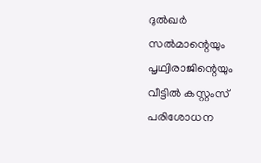ദുല്‍ഖര്‍ സല്‍മാന്റെയും പൃഥ്വിരാജിന്റെയും വീട്ടില്‍ കസ്റ്റംസ് പരിശോധന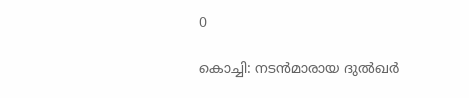0

കൊച്ചി: നടന്‍മാരായ ദുല്‍ഖര്‍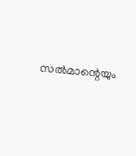സല്‍മാന്റെയും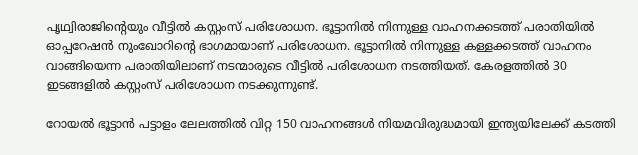പൃഥ്വിരാജിന്റെയും വീട്ടില്‍ കസ്റ്റംസ് പരിശോധന. ഭൂട്ടാനില്‍ നിന്നുള്ള വാഹനക്കടത്ത് പരാതിയില്‍ ഓപ്പറേഷന്‍ നുംഖോറിന്റെ ഭാഗമായാണ് പരിശോധന. ഭൂട്ടാനില്‍ നിന്നുള്ള കള്ളക്കടത്ത് വാഹനം വാങ്ങിയെന്ന പരാതിയിലാണ് നടന്മാരുടെ വീട്ടില്‍ പരിശോധന നടത്തിയത്. കേരളത്തില്‍ 30 ഇടങ്ങളില്‍ കസ്റ്റംസ് പരിശോധന നടക്കുന്നുണ്ട്.

റോയല്‍ ഭൂട്ടാന്‍ പട്ടാളം ലേലത്തില്‍ വിറ്റ 150 വാഹനങ്ങള്‍ നിയമവിരുദ്ധമായി ഇന്ത്യയിലേക്ക് കടത്തി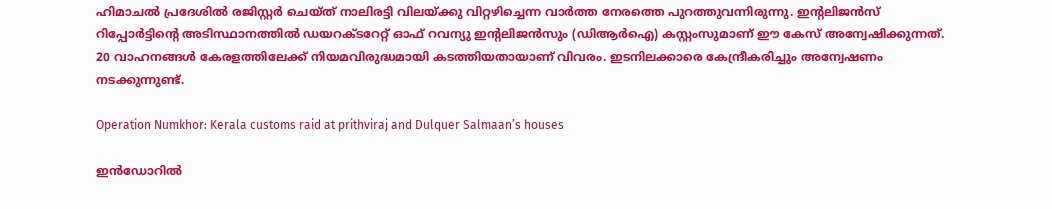ഹിമാചല്‍ പ്രദേശില്‍ രജിസ്റ്റര്‍ ചെയ്ത് നാലിരട്ടി വിലയ്ക്കു വിറ്റഴിച്ചെന്ന വാര്‍ത്ത നേരത്തെ പുറത്തുവന്നിരുന്നു. ഇന്റലിജന്‍സ് റിപ്പോര്‍ട്ടിന്റെ അടിസ്ഥാനത്തില്‍ ഡയറക്ടറേറ്റ് ഓഫ് റവന്യു ഇന്റലിജന്‍സും (ഡിആര്‍ഐ) കസ്റ്റംസുമാണ് ഈ കേസ് അന്വേഷിക്കുന്നത്. 20 വാഹനങ്ങള്‍ കേരളത്തിലേക്ക് നിയമവിരുദ്ധമായി കടത്തിയതായാണ് വിവരം. ഇടനിലക്കാരെ കേന്ദ്രീകരിച്ചും അന്വേഷണം നടക്കുന്നുണ്ട്.

Operation Numkhor: Kerala customs raid at prithviraj and Dulquer Salmaan’s houses

ഇൻഡോറിൽ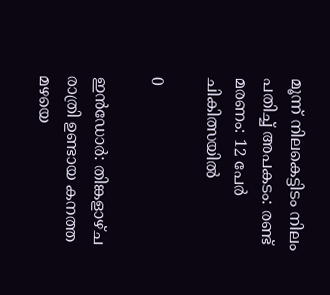മൂന്ന് നിലകെട്ടിടം നിലം പതിച്ച് അപകടം: രണ്ട് മരണം: 12 പേർ ചികിത്സയിൽ

0

ഇൻഡോർ: തിങ്കളാഴ്ച രാത്രി ഉണ്ടായ കനത്ത മഴയെ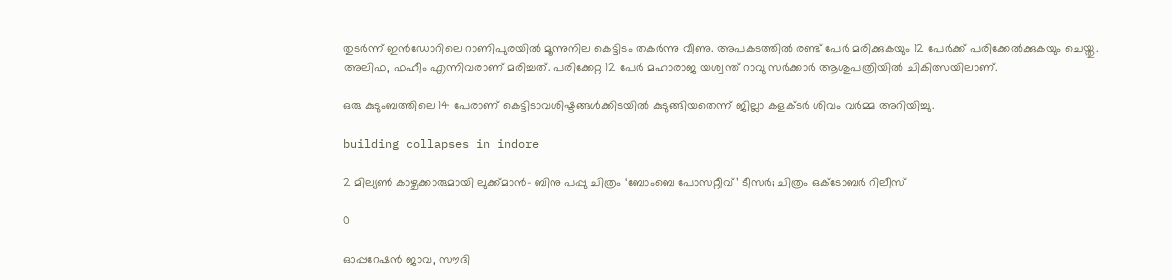തുടർന്ന് ഇൻഡോറിലെ റാണിപുരയിൽ മൂന്നുനില കെട്ടിടം തകർന്നു വീണു. അപകടത്തിൽ രണ്ട് പേർ മരിക്കുകയും 12 പേർക്ക് പരിക്കേൽക്കുകയും ചെയ്തു. അലിഫ, ഫഹീം എന്നിവരാണ് മരിച്ചത്. പരിക്കേറ്റ 12 പേർ മഹാരാജ യശ്വന്ത് റാവു സർക്കാർ ആശുപത്രിയിൽ ചികിത്സയിലാണ്.

ഒരു കുടുംബത്തിലെ 14 പേരാണ് കെട്ടിടാവശിഷ്ടങ്ങൾക്കിടയിൽ കുടുങ്ങിയതെന്ന് ജില്ലാ കളക്ടർ ശിവം വർമ്മ അറിയിച്ചു.

building collapses in indore

2 മില്യൺ കാഴ്ചക്കാരുമായി ലുക്ക്മാൻ- ബിനു പപ്പു ചിത്രം ‘ബോംബെ പോസറ്റീവ്’ ടീസർ; ചിത്രം ഒക്ടോബർ റിലീസ്

0

ഓപ്പറേഷൻ ജാവ, സൗദി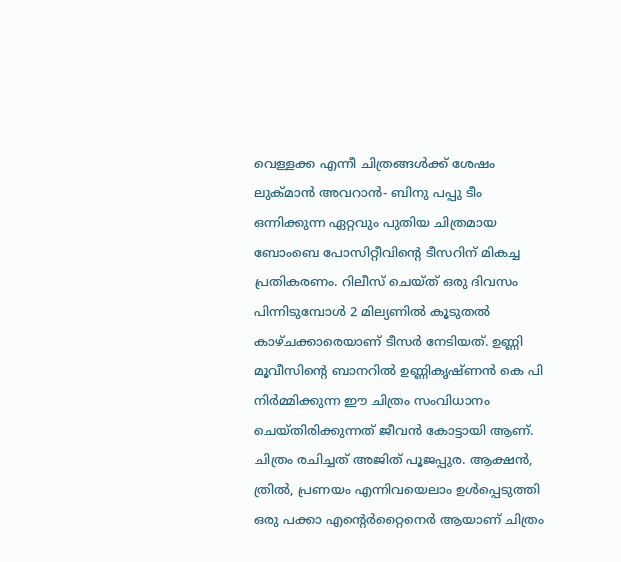വെള്ളക്ക എന്നീ ചിത്രങ്ങൾക്ക് ശേഷം ലുക്മാൻ അവറാൻ- ബിനു പപ്പു ടീം ഒന്നിക്കുന്ന ഏറ്റവും പുതിയ ചിത്രമായ ബോംബെ പോസിറ്റീവിന്റെ ടീസറിന് മികച്ച പ്രതികരണം. റിലീസ് ചെയ്ത് ഒരു ദിവസം പിന്നിടുമ്പോൾ 2 മില്യണിൽ കൂടുതൽ കാഴ്ചക്കാരെയാണ് ടീസർ നേടിയത്. ഉണ്ണി മൂവീസിന്റെ ബാനറിൽ ഉണ്ണികൃഷ്ണൻ കെ പി നിർമ്മിക്കുന്ന ഈ ചിത്രം സംവിധാനം ചെയ്‌തിരിക്കുന്നത് ജീവൻ കോട്ടായി ആണ്. ചിത്രം രചിച്ചത് അജിത് പൂജപ്പുര. ആക്ഷൻ, ത്രിൽ, പ്രണയം എന്നിവയെലാം ഉൾപ്പെടുത്തി ഒരു പക്കാ എന്റെർറ്റൈനെർ ആയാണ് ചിത്രം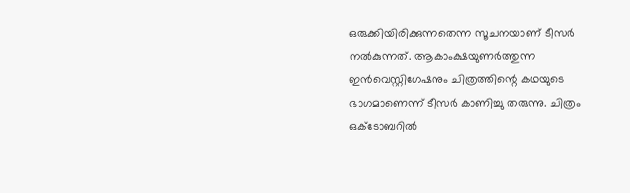ഒരുക്കിയിരിക്കുന്നതെന്ന സൂചനയാണ് ടീസർ നൽകുന്നത്. ആകാംക്ഷയുണർത്തുന്ന ഇൻവെസ്റ്റിഗേഷനും ചിത്രത്തിന്റെ കഥയുടെ ഭാഗമാണെന്ന് ടീസർ കാണിച്ചു തരുന്നു. ചിത്രം ഒക്ടോബറിൽ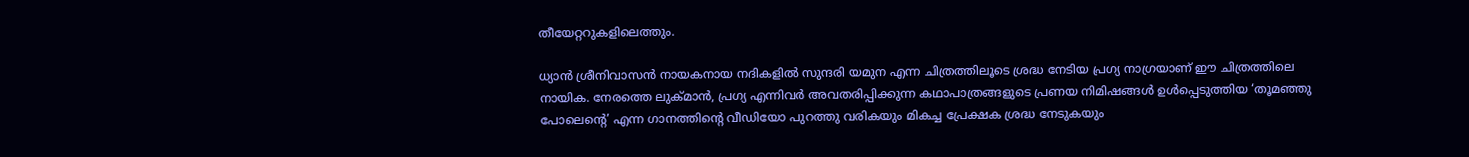തീയേറ്ററുകളിലെത്തും.

ധ്യാൻ ശ്രീനിവാസൻ നായകനായ നദികളിൽ സുന്ദരി യമുന എന്ന ചിത്രത്തിലൂടെ ശ്രദ്ധ നേടിയ പ്രഗ്യ നാഗ്രയാണ് ഈ ചിത്രത്തിലെ നായിക. നേരത്തെ ലുക്മാൻ, പ്രഗ്യ എന്നിവർ അവതരിപ്പിക്കുന്ന കഥാപാത്രങ്ങളുടെ പ്രണയ നിമിഷങ്ങൾ ഉൾപ്പെടുത്തിയ ‘തൂമഞ്ഞു പോലെന്റെ’ എന്ന ഗാനത്തിന്റെ വീഡിയോ പുറത്തു വരികയും മികച്ച പ്രേക്ഷക ശ്രദ്ധ നേടുകയും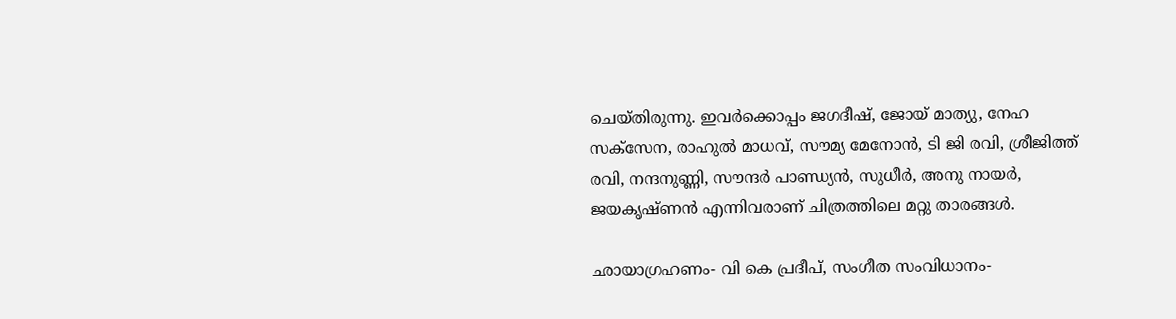ചെയ്തിരുന്നു. ഇവർക്കൊപ്പം ജഗദീഷ്, ജോയ് മാത്യു, നേഹ സക്സേന, രാഹുൽ മാധവ്, സൗമ്യ മേനോൻ, ടി ജി രവി, ശ്രീജിത്ത് രവി, നന്ദനുണ്ണി, സൗന്ദർ പാണ്ഡ്യൻ, സുധീർ, അനു നായർ, ജയകൃഷ്ണൻ എന്നിവരാണ് ചിത്രത്തിലെ മറ്റു താരങ്ങൾ.

ഛായാഗ്രഹണം- വി കെ പ്രദീപ്, സംഗീത സംവിധാനം-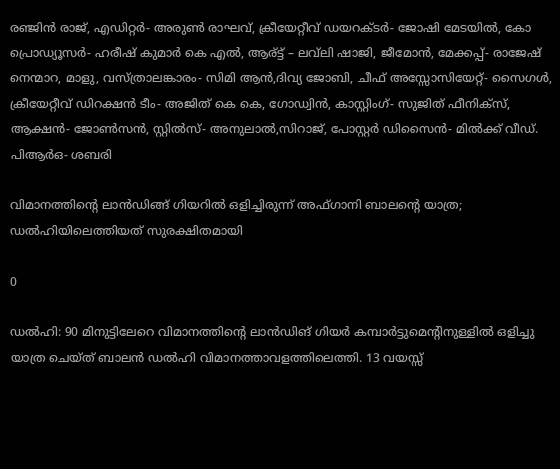രഞ്ജിൻ രാജ്, എഡിറ്റര്‍- അരുണ്‍ രാഘവ്, ക്രീയേറ്റീവ് ഡയറക്ടര്‍- ജോഷി മേടയില്‍, കോ പ്രൊഡ്യൂസർ- ഹരീഷ് കുമാർ കെ എൽ, ആര്ട്ട് – ലവ്‌ലി ഷാജി, ജീമോൻ, മേക്കപ്പ്- രാജേഷ് നെന്മാറ, മാളു, വസ്ത്രാലങ്കാരം- സിമി ആന്‍,ദിവ്യ ജോബി, ചീഫ് അസ്സോസിയേറ്റ്- സൈഗള്‍, ക്രീയേറ്റീവ് ഡിറക്ഷന്‍ ടീം- അജിത് കെ കെ, ഗോഡ്വിന്‍, കാസ്റ്റിംഗ്- സുജിത് ഫീനിക്‌സ്, ആക്ഷന്‍- ജോണ്‍സന്‍, സ്റ്റില്‍സ്- അനുലാല്‍,സിറാജ്, പോസ്റ്റര്‍ ഡിസൈന്‍- മില്‍ക്ക് വീഡ്. പിആര്‍ഒ- ശബരി

വിമാനത്തിന്റെ ലാൻഡിങ്ങ് ഗിയറിൽ ഒളിച്ചിരുന്ന് അഫ്ഗാനി ബാലന്റെ യാത്ര; ഡൽഹിയിലെത്തിയത് സുരക്ഷിതമായി

0

ഡൽഹി: 90 മിനുട്ടിലേറെ വിമാനത്തിന്റെ ലാൻഡിങ് ഗിയർ കമ്പാർട്ടുമെന്റിനുള്ളിൽ ഒളിച്ചു യാത്ര ചെയ്ത് ബാലൻ ഡൽഹി വിമാനത്താവളത്തിലെത്തി. 13 വയസ്സ്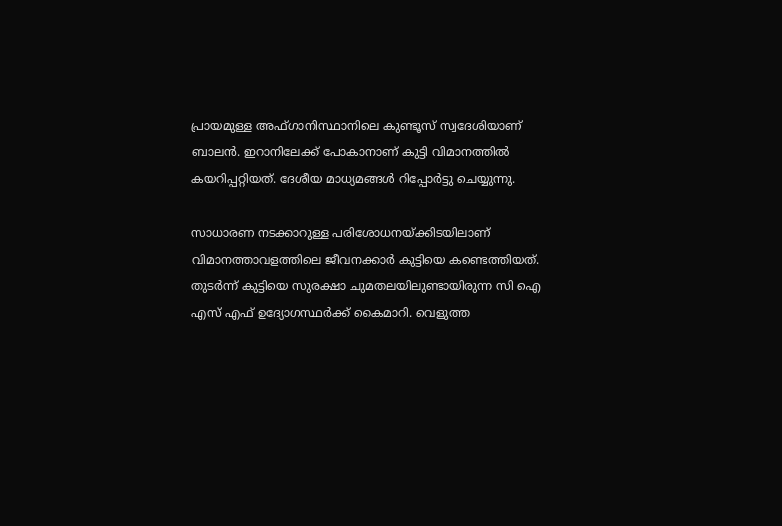പ്രായമുള്ള അഫ്ഗാനിസ്ഥാനിലെ കുണ്ടൂസ് സ്വദേശിയാണ് ബാലൻ. ഇറാനിലേക്ക് പോകാനാണ് കുട്ടി വിമാനത്തിൽ കയറിപ്പറ്റിയത്. ദേശീയ മാധ്യമങ്ങൾ റിപ്പോർട്ടു ചെയ്യുന്നു.

സാധാരണ നടക്കാറുള്ള പരിശോധനയ്ക്കിടയിലാണ് വിമാനത്താവളത്തിലെ ജീവനക്കാർ കുട്ടിയെ കണ്ടെത്തിയത്. തുടർന്ന് കുട്ടിയെ സുരക്ഷാ ചുമതലയിലുണ്ടായിരുന്ന സി ഐ എസ് എഫ് ഉദ്യോഗസ്ഥർക്ക് കൈമാറി. വെളുത്ത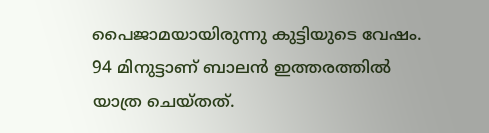പൈജാമയായിരുന്നു കുട്ടിയുടെ വേഷം. 94 മിനുട്ടാണ് ബാലൻ ഇത്തരത്തിൽ യാത്ര ചെയ്തത്.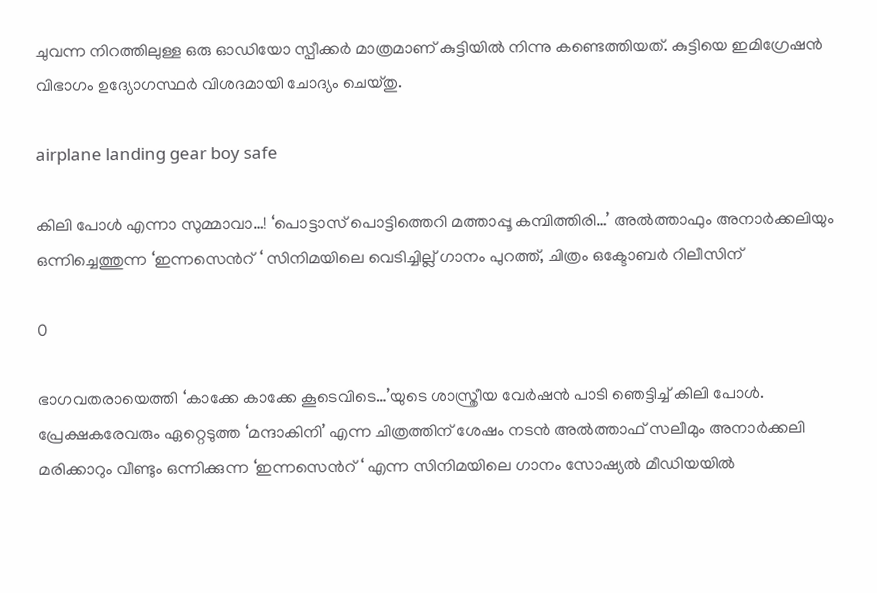ചുവന്ന നിറത്തിലുള്ള ഒരു ഓഡിയോ സ്പീക്കർ മാത്രമാണ് കുട്ടിയിൽ നിന്നു കണ്ടെത്തിയത്. കുട്ടിയെ ഇമിഗ്രേഷൻ വിഭാഗം ഉദ്യോഗസ്ഥർ വിശദമായി ചോദ്യം ചെയ്തു.

airplane landing gear boy safe

കിലി പോൾ എന്നാ സുമ്മാവാ…! ‘പൊട്ടാസ് പൊട്ടിത്തെറി മത്താപ്പൂ കമ്പിത്തിരി…’ അൽത്താഫും അനാർക്കലിയും ഒന്നിച്ചെത്തുന്ന ‘ഇന്നസെന്‍റ് ‘ സിനിമയിലെ വെടിച്ചില്ല് ഗാനം പുറത്ത്, ചിത്രം ഒക്ടോബർ റിലീസിന്

0

ഭാഗവതരായെത്തി ‘കാക്കേ കാക്കേ കൂടെവിടെ…’യുടെ ശാസ്ത്രീയ വേർഷൻ പാടി ഞെട്ടിച്ച് കിലി പോൾ. പ്രേക്ഷകരേവരും ഏറ്റെടുത്ത ‘മന്ദാകിനി’ എന്ന ചിത്രത്തിന് ശേഷം നടൻ അൽത്താഫ് സലീമും അനാർക്കലി മരിക്കാറും വീണ്ടും ഒന്നിക്കുന്ന ‘ഇന്നസെന്‍റ് ‘ എന്ന സിനിമയിലെ ഗാനം സോഷ്യൽ മീഡിയയിൽ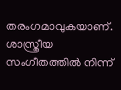തരംഗമാവുകയാണ്. ശാസ്ത്രീയ സംഗീതത്തിൽ നിന്ന്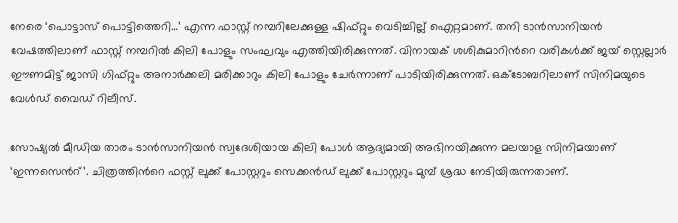നേരെ ‘പൊട്ടാസ് പൊട്ടിത്തെറി…’ എന്ന ഫാസ്റ്റ് നമ്പറിലേക്കുള്ള ഷിഫ്റ്റും വെടിച്ചില്ല് ഐറ്റമാണ്. തനി ടാൻസാനിയൻ വേഷത്തിലാണ് ഫാസ്റ്റ് നമ്പറിൽ കിലി പോളും സംഘവും എത്തിയിരിക്കുന്നത്. വിനായക് ശശികുമാറിന്‍റെ വരികള്‍ക്ക് ജയ് സ്റ്റെല്ലാർ ഈണമിട്ട് ജാസി ഗിഫ്റ്റും അനാർക്കലി മരിക്കാറും കിലി പോളും ചേർന്നാണ് പാടിയിരിക്കുന്നത്. ഒക്ടോബറിലാണ് സിനിമയുടെ വേൾഡ് വൈഡ് റിലീസ്.

സോഷ്യൽ മീഡിയ താരം ടാൻസാനിയൻ സ്വദേശിയായ കിലി പോൾ ആദ്യമായി അഭിനയിക്കുന്ന മലയാള സിനിമയാണ് ‘ഇന്നസെന്‍റ്’. ചിത്രത്തിന്‍റെ ഫസ്റ്റ് ലുക്ക് പോസ്റ്ററും സെക്കൻഡ് ലുക്ക് പോസ്റ്ററും മുമ്പ് ശ്രദ്ധ നേടിയിരുന്നതാണ്.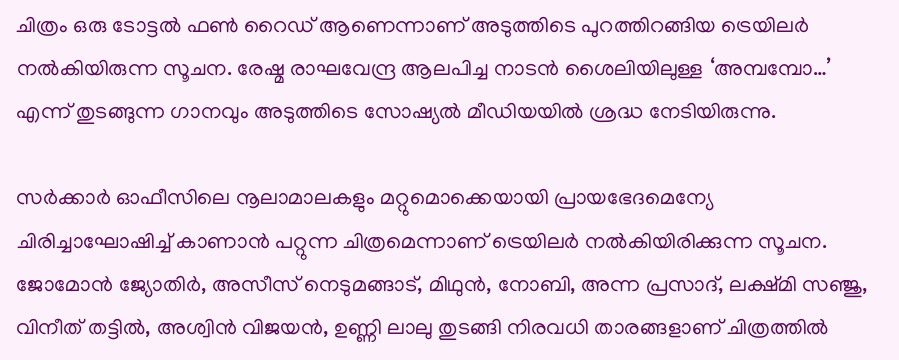ചിത്രം ഒരു ടോട്ടൽ ഫൺ റൈഡ് ആണെന്നാണ് അടുത്തിടെ പുറത്തിറങ്ങിയ ട്രെയിലർ നൽകിയിരുന്ന സൂചന. രേഷ്മ രാഘവേന്ദ്ര ആലപിച്ച നാടൻ ശൈലിയിലുള്ള ‘അമ്പമ്പോ…’ എന്ന് തുടങ്ങുന്ന ഗാനവും അടുത്തിടെ സോഷ്യൽ മീഡിയയിൽ ശ്രദ്ധ നേടിയിരുന്നു.

സർക്കാർ ഓഫീസിലെ നൂലാമാലകളും മറ്റുമൊക്കെയായി പ്രായഭേദമെന്യേ ചിരിച്ചാഘോഷിച്ച് കാണാൻ പറ്റുന്ന ചിത്രമെന്നാണ് ട്രെയിലർ നൽകിയിരിക്കുന്ന സൂചന. ജോമോൻ ജ്യോതിർ, അസീസ് നെടുമങ്ങാട്, മിഥുൻ, നോബി, അന്ന പ്രസാദ്, ലക്ഷ്മി സ‌ഞ്ജു, വിനീത് തട്ടിൽ, അശ്വിൻ വിജയൻ, ഉണ്ണി ലാലു തുടങ്ങി നിരവധി താരങ്ങളാണ് ചിത്രത്തിൽ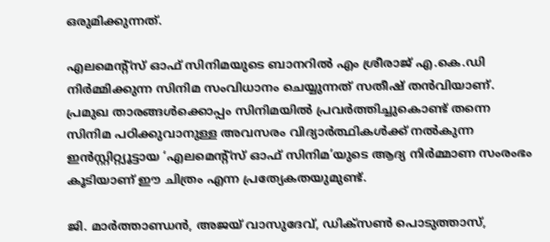ഒരുമിക്കുന്നത്.

എലമെന്‍റ്സ് ഓഫ് സിനിമയുടെ ബാനറിൽ എം ശ്രീരാജ് എ.കെ.ഡി നിർമ്മിക്കുന്ന സിനിമ സംവിധാനം ചെയ്യുന്നത് സതീഷ് തൻവിയാണ്. പ്രമുഖ താരങ്ങൾക്കൊപ്പം സിനിമയിൽ പ്രവർത്തിച്ചുകൊണ്ട് തന്നെ സിനിമ പഠിക്കുവാനുള്ള അവസരം വിദ്യാർത്ഥികൾക്ക് നൽകുന്ന ഇൻസ്റ്റിറ്റ്യൂട്ടായ ‘എലമെന്‍റ്സ് ഓഫ് സിനിമ’യുടെ ആദ്യ നിർമ്മാണ സംരംഭം കൂടിയാണ് ഈ ചിത്രം എന്ന പ്രത്യേകതയുമുണ്ട്.

ജി. മാർത്താണ്ഡൻ, അജയ് വാസുദേവ്, ഡിക്സൺ പൊടുത്താസ്,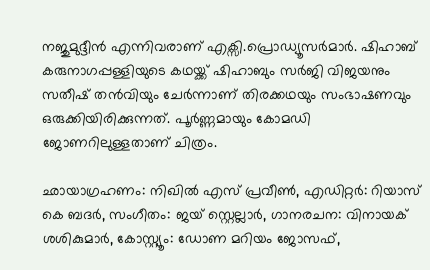നജുമുദ്ദീൻ എന്നിവരാണ് എക്സി.പ്രൊഡ്യൂസർമാർ. ഷിഹാബ് കരുനാഗപ്പള്ളിയുടെ കഥയ്ക്ക് ഷിഹാബും സർജി വിജയനും സതീഷ് തൻവിയും ചേർന്നാണ് തിരക്കഥയും സംഭാഷണവും ഒരുക്കിയിരിക്കുന്നത്. പൂർ‍ണ്ണമായും കോമഡി ജോണറിലുള്ളതാണ് ചിത്രം.

ഛായാഗ്രഹണം: നിഖിൽ എസ് പ്രവീൺ, എഡിറ്റർ: റിയാസ് കെ ബദർ, സംഗീതം: ജയ് സ്റ്റെല്ലാർ, ഗാനരചന: വിനായക് ശശികുമാർ, കോസ്റ്റ്യൂം: ഡോണ മറിയം ജോസഫ്,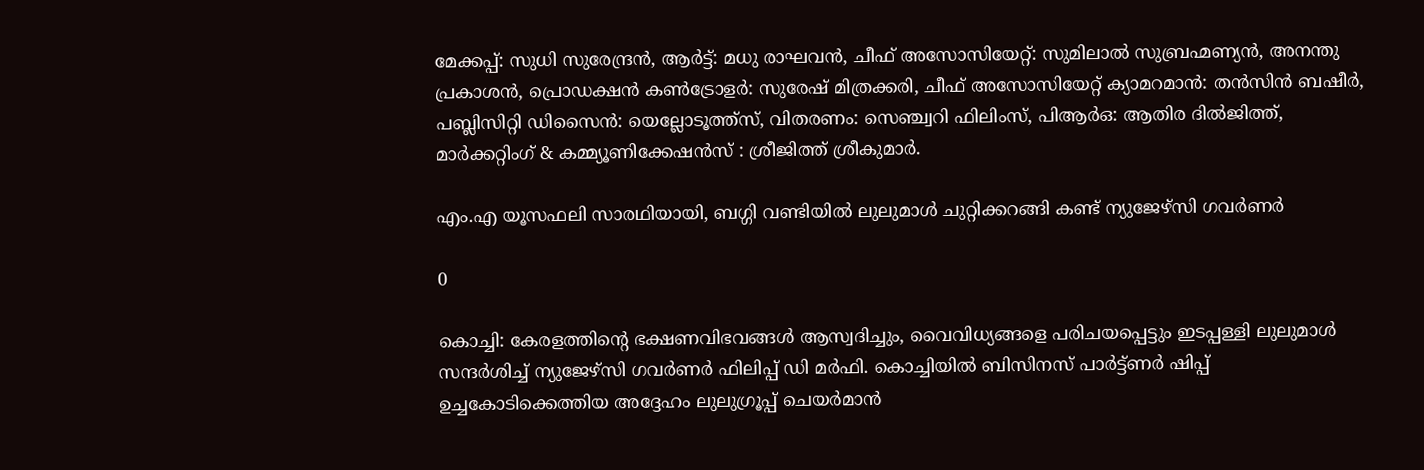മേക്കപ്പ്: സുധി സുരേന്ദ്രൻ, ആ‍ർട്ട്: മധു രാഘവൻ, ചീഫ് അസോസിയേറ്റ്: സുമിലാൽ സുബ്രഹ്മണ്യൻ, അനന്തു പ്രകാശൻ, പ്രൊഡക്ഷൻ കൺട്രോളർ: സുരേഷ് മിത്രക്കരി, ചീഫ് അസോസിയേറ്റ് ക്യാമറമാൻ: തൻസിൻ ബഷീർ, പബ്ലിസിറ്റി ഡിസൈൻ: യെല്ലോടൂത്ത്സ്, വിതരണം: സെഞ്ച്വറി ഫിലിംസ്, പിആർഒ: ആതിര ദിൽജിത്ത്, മാർക്കറ്റിംഗ് & കമ്മ്യൂണിക്കേഷൻസ് : ശ്രീജിത്ത്‌ ശ്രീകുമാർ.

എം.എ യൂസഫലി സാരഥിയായി, ബഗ്ഗി വണ്ടിയിൽ ലുലുമാൾ ചുറ്റിക്കറങ്ങി കണ്ട് ന്യുജേഴ്സി ഗവർണർ

0

കൊച്ചി: കേരളത്തിന്റെ ഭക്ഷണവിഭവങ്ങൾ ആസ്വദിച്ചും, വൈവിധ്യങ്ങളെ പരിചയപ്പെട്ടും ഇടപ്പള്ളി ലുലുമാൾ സന്ദർശിച്ച് ന്യുജേഴ്സി ഗവർണർ ഫിലിപ്പ് ഡി മർഫി. കൊച്ചിയിൽ ബിസിനസ് പാർട്ട്ണർ ഷിപ്പ് ഉച്ചകോടിക്കെത്തിയ അദ്ദേഹം ലുലുഗ്രൂപ്പ് ചെയർമാൻ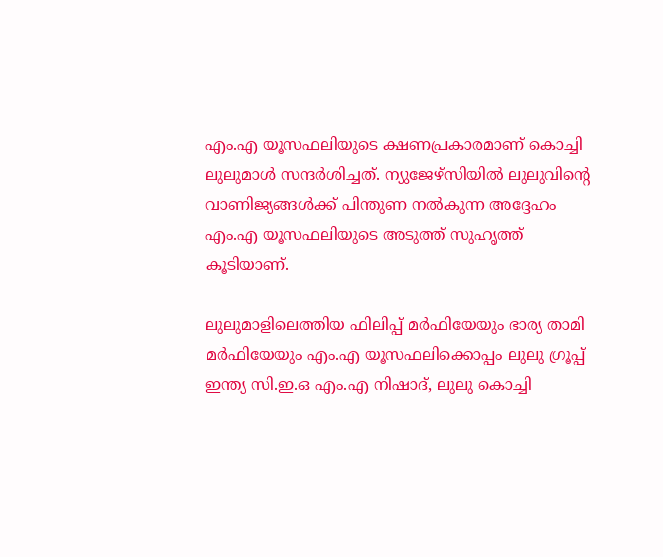എം.എ യൂസഫലിയുടെ ക്ഷണപ്രകാരമാണ് കൊച്ചി ലുലുമാൾ സന്ദർശിച്ചത്. ന്യുജേഴ്സിയിൽ ലുലുവിന്റെ വാണിജ്യങ്ങൾക്ക് പിന്തുണ നൽകുന്ന അദ്ദേഹം എം.എ യൂസഫലിയുടെ അടുത്ത് സുഹൃത്ത് കൂടിയാണ്.

ലുലുമാളിലെത്തിയ ഫിലിപ്പ് മർഫിയേയും ഭാര്യ താമി മർഫിയേയും എം.എ യൂസഫലിക്കൊപ്പം ലുലു ഗ്രൂപ്പ് ഇന്ത്യ സി.ഇ.ഒ എം.എ നിഷാദ്, ലുലു കൊച്ചി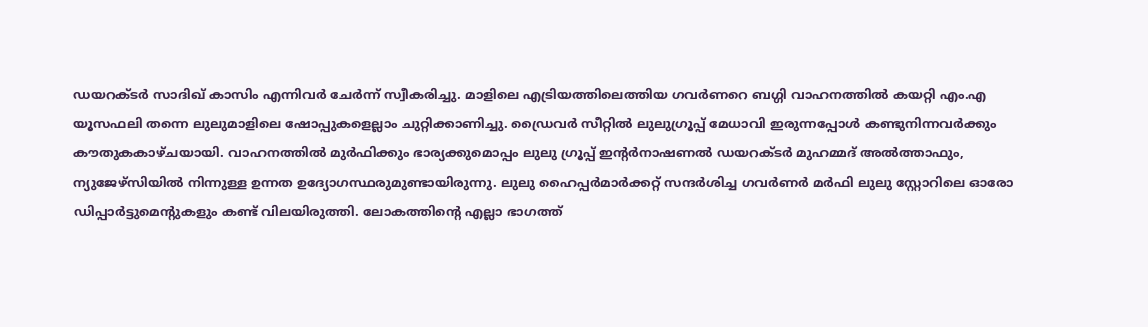ഡയറക്ടർ സാദിഖ് കാസിം എന്നിവർ ചേർന്ന് സ്വീകരിച്ചു. മാളിലെ എട്രിയത്തിലെത്തിയ ഗവർണറെ ബഗ്ഗി വാഹനത്തിൽ കയറ്റി എം.എ യൂസഫലി തന്നെ ലുലുമാളിലെ ഷോപ്പുകളെല്ലാം ചുറ്റിക്കാണിച്ചു. ഡ്രൈവർ സീറ്റിൽ ലുലുഗ്രൂപ്പ് മേധാവി ഇരുന്നപ്പോൾ കണ്ടുനിന്നവർക്കും കൗതുകകാഴ്ചയായി. വാഹനത്തിൽ മുർഫിക്കും ഭാര്യക്കുമൊപ്പം ലുലു ഗ്രൂപ്പ് ഇന്റർനാഷണൽ ഡയറക്ടർ മുഹമ്മദ് അൽത്താഫും, ന്യുജേഴ്സിയിൽ നിന്നുള്ള ഉന്നത ഉദ്യോഗസ്ഥരുമുണ്ടായിരുന്നു. ലുലു ഹൈപ്പർമാർക്കറ്റ് സന്ദർശിച്ച ഗവർണർ മർഫി ലുലു സ്റ്റോറിലെ ഓരോ ഡിപ്പാർട്ടുമെന്റുകളും കണ്ട് വിലയിരുത്തി. ലോകത്തിന്റെ എല്ലാ ഭാഗത്ത്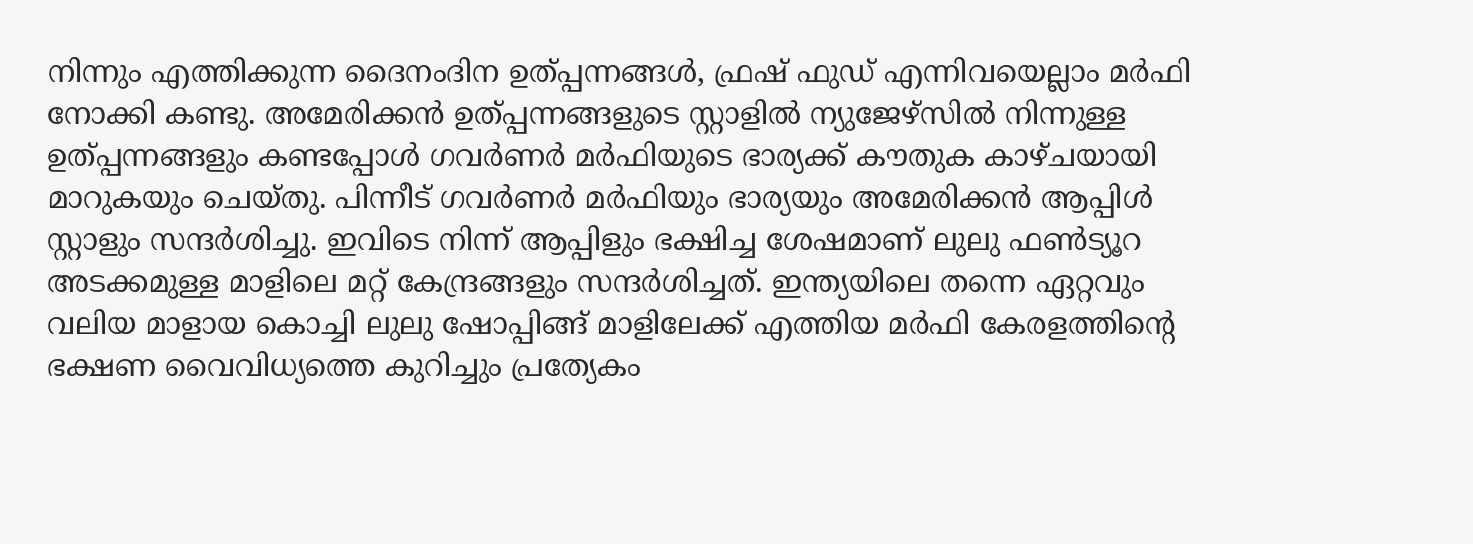നിന്നും എത്തിക്കുന്ന ദൈനംദിന ഉത്പ്പന്നങ്ങൾ, ഫ്രഷ് ഫുഡ് എന്നിവയെല്ലാം മർഫി നോക്കി കണ്ടു. അമേരിക്കൻ ഉത്പ്പന്നങ്ങളുടെ സ്റ്റാളിൽ ന്യുജേഴ്സിൽ നിന്നുള്ള ഉത്പ്പന്നങ്ങളും കണ്ടപ്പോൾ ഗവർണർ മർഫിയുടെ ഭാര്യക്ക് കൗതുക കാഴ്ചയായി മാറുകയും ചെയ്തു. പിന്നീട് ഗവർണർ മർഫിയും ഭാര്യയും അമേരിക്കൻ ആപ്പിൾ സ്റ്റാളും സന്ദർശിച്ചു. ഇവിടെ നിന്ന് ആപ്പിളും ഭക്ഷിച്ച ശേഷമാണ് ലുലു ഫൺട്യൂറ അടക്കമുള്ള മാളിലെ മറ്റ് കേന്ദ്രങ്ങളും സന്ദർശിച്ചത്. ഇന്ത്യയിലെ തന്നെ ഏറ്റവും വലിയ മാളായ കൊച്ചി ലുലു ഷോപ്പിങ്ങ് മാളിലേക്ക് എത്തിയ മർഫി കേരളത്തിന്റെ ഭക്ഷണ വൈവിധ്യത്തെ കുറിച്ചും പ്രത്യേകം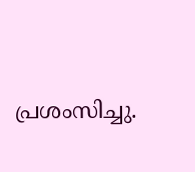പ്രശംസിച്ചു.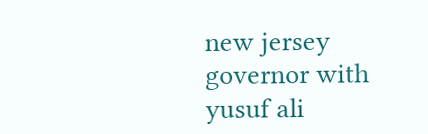new jersey governor with yusuf ali